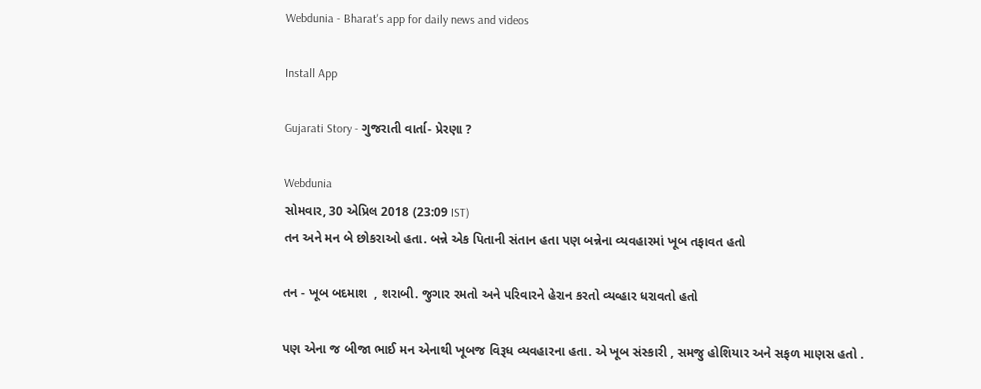Webdunia - Bharat's app for daily news and videos

Install App

Gujarati Story - ગુજરાતી વાર્તા- પ્રેરણા ?

Webdunia
સોમવાર, 30 એપ્રિલ 2018 (23:09 IST)
તન અને મન બે છોકરાઓ હતા. બન્ને એક પિતાની સંતાન હતા પણ બન્નેના વ્યવહારમાં ખૂબ તફાવત હતો

તન - ખૂબ બદમાશ  , શરાબી. જુગાર રમતો અને પરિવારને હેરાન કરતો વ્યવ્હાર ધરાવતો હતો

પણ એના જ બીજા ભાઈ મન એનાથી ખૂબજ વિરૂધ વ્યવહારના હતા. એ ખૂબ સંસ્કારી , સમજુ હોશિયાર અને સફળ માણસ હતો .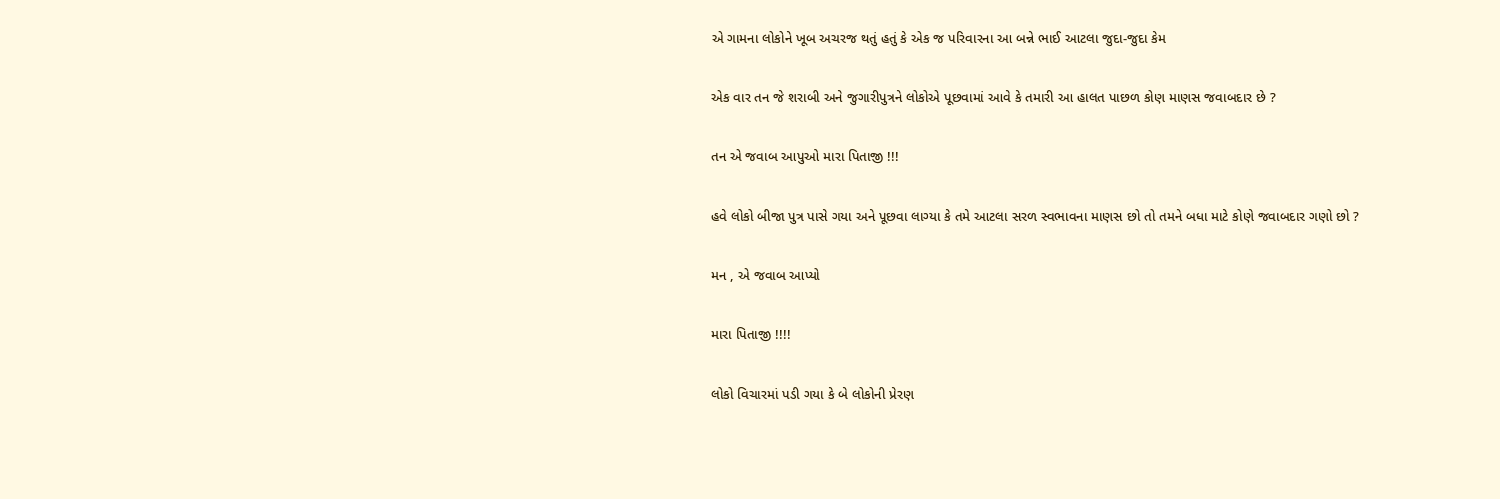એ ગામના લોકોને ખૂબ અચરજ થતું હતું કે એક જ પરિવારના આ બન્ને ભાઈ આટલા જુદા-જુદા કેમ

એક વાર તન જે શરાબી અને જુગારીપુત્રને લોકોએ પૂછવામાં આવે કે તમારી આ હાલત પાછળ કોણ માણસ જવાબદાર છે ?

તન એ જવાબ આપુઓ મારા પિતાજી !!!

હવે લોકો બીજા પુત્ર પાસે ગયા અને પૂછવા લાગ્યા કે તમે આટલા સરળ સ્વભાવના માણસ છો તો તમને બધા માટે કોણે જવાબદાર ગણો છો ?

મન , એ જવાબ આપ્યો

મારા પિતાજી !!!!

લોકો વિચારમાં પડી ગયા કે બે લોકોની પ્રેરણ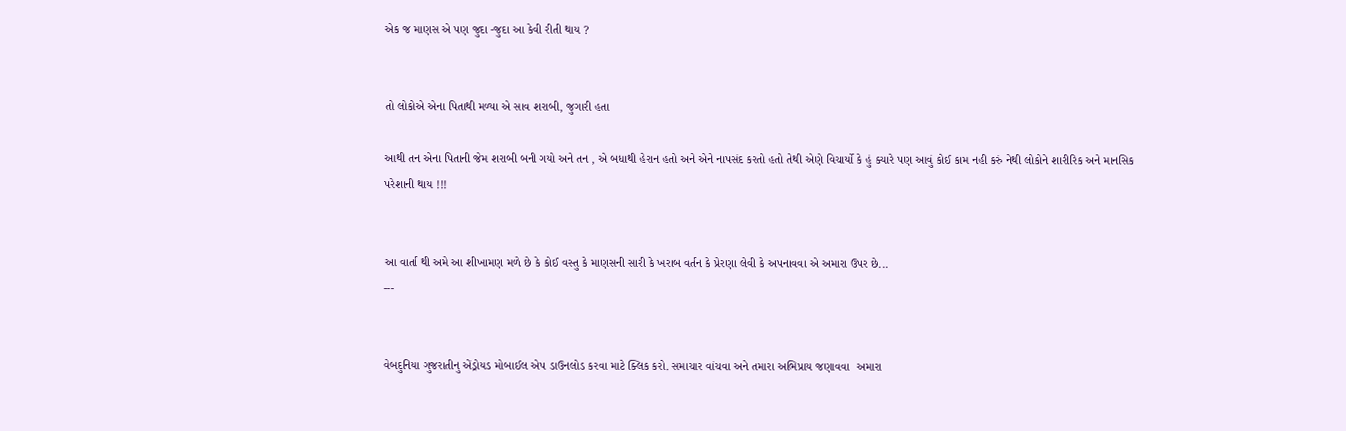એક જ માણસ એ પણ જુદા -જુદા આ કેવી રીતી થાય ?


તો લોકોએ એના પિતાથી મળ્યા એ સાવ શરાબી, જુગારી હતા

આથી તન એના પિતાની જેમ શરાબી બની ગયો અને તન , એ બધાથી હેરાન હતો અને એને નાપસંદ કરતો હતો તેથી એણે વિચાર્યો કે હું ક્યારે પણ આવું કોઈ કામ નહી કરું નેથી લોકોને શારીરિક અને માનસિક પરેશાની થાય !!!


આ વાર્તા થી અમે આ શીખામણ મળે છે કે કોઈ વસ્તુ કે માણસની સારી કે ખરાબ વર્તન કે પ્રેરણા લેવી કે અપનાવવા એ અમારા ઉપર છે...
---


વેબદુનિયા ગુજરાતીનુ એંડ્રોયડ મોબાઈલ એપ ડાઉનલોડ કરવા માટે ક્લિક કરો. સમાચાર વાંચવા અને તમારા અભિપ્રાય જણાવવા  અમારા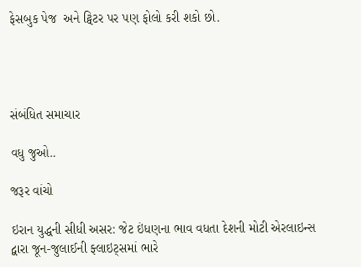ફેસબુક પેજ  અને ટ્વિટર પર પણ ફોલો કરી શકો છો.




સંબંધિત સમાચાર

વધુ જુઓ..

જરૂર વાંચો

ઇરાન યુદ્ધની સીધી અસર: જેટ ઇંધણના ભાવ વધતા દેશની મોટી એરલાઇન્સ દ્વારા જૂન-જુલાઈની ફ્લાઇટ્સમાં ભારે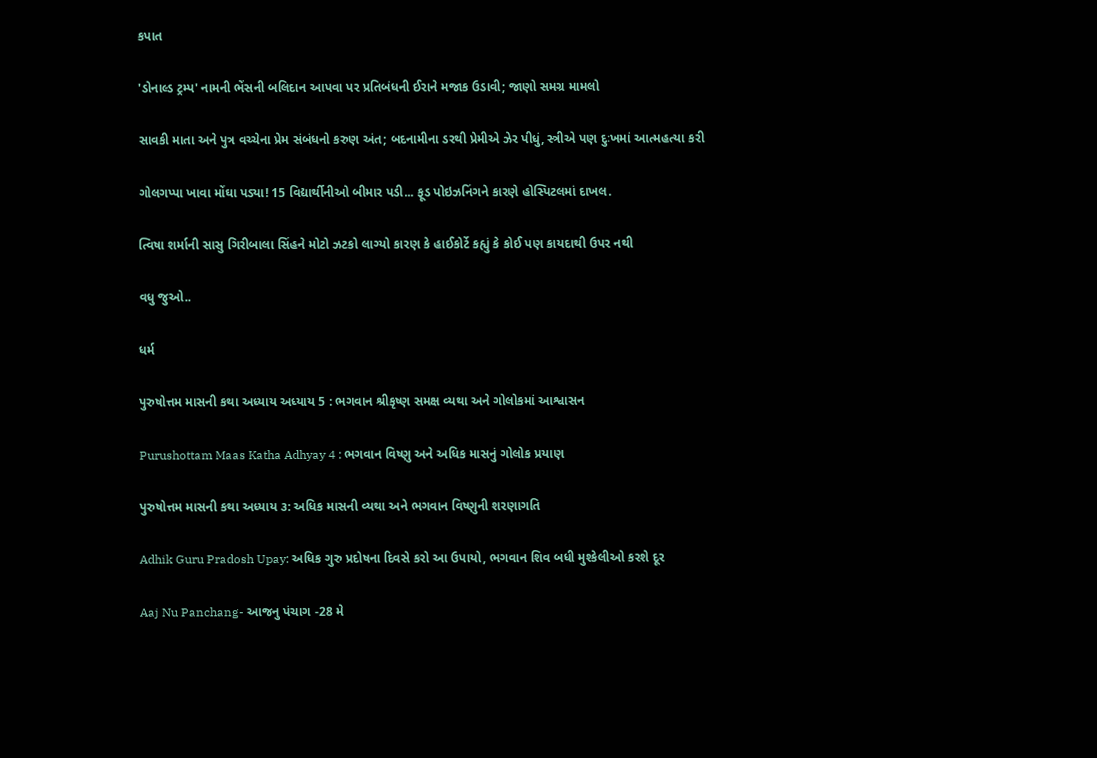કપાત

'ડોનાલ્ડ ટ્રમ્પ' નામની ભેંસની બલિદાન આપવા પર પ્રતિબંધની ઈરાને મજાક ઉડાવી; જાણો સમગ્ર મામલો

સાવકી માતા અને પુત્ર વચ્ચેના પ્રેમ સંબંધનો કરુણ અંત; બદનામીના ડરથી પ્રેમીએ ઝેર પીધું, સ્ત્રીએ પણ દુઃખમાં આત્મહત્યા કરી

ગોલગપ્પા ખાવા મોંઘા પડ્યા! 15 વિદ્યાર્થીનીઓ બીમાર પડી... ફૂડ પોઇઝનિંગને કારણે હોસ્પિટલમાં દાખલ.

ત્વિષા શર્માની સાસુ ગિરીબાલા સિંહને મોટો ઝટકો લાગ્યો કારણ કે હાઈકોર્ટે કહ્યું કે કોઈ પણ કાયદાથી ઉપર નથી

વધુ જુઓ..

ધર્મ

પુરુષોત્તમ માસની કથા અધ્યાય અધ્યાય 5 : ભગવાન શ્રીકૃષ્ણ સમક્ષ વ્યથા અને ગોલોકમાં આશ્વાસન

Purushottam Maas Katha Adhyay 4 : ભગવાન વિષ્ણુ અને અધિક માસનું ગોલોક પ્રયાણ

પુરુષોત્તમ માસની કથા અધ્યાય ૩: અધિક માસની વ્યથા અને ભગવાન વિષ્ણુની શરણાગતિ

Adhik Guru Pradosh Upay: અધિક ગુરુ પ્રદોષના દિવસે કરો આ ઉપાયો, ભગવાન શિવ બધી મુશ્કેલીઓ કરશે દૂર

Aaj Nu Panchang- આજનુ પંચાગ -28 મે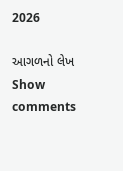2026

આગળનો લેખ
Show comments